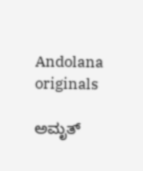Andolana originals

ಅಮೃತ್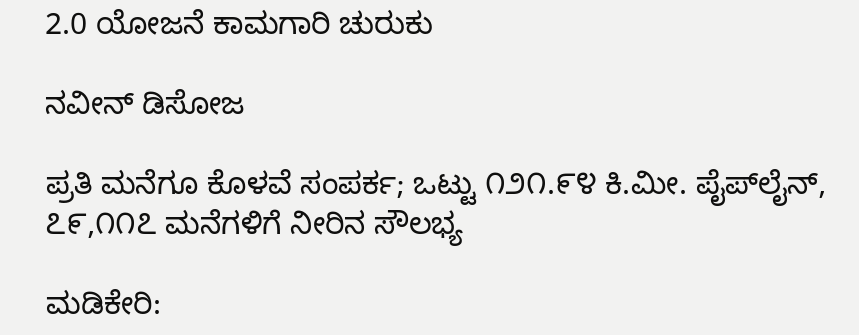2.0 ಯೋಜನೆ ಕಾಮಗಾರಿ ಚುರುಕು

ನವೀನ್ ಡಿಸೋಜ

ಪ್ರತಿ ಮನೆಗೂ ಕೊಳವೆ ಸಂಪರ್ಕ; ಒಟ್ಟು ೧೨೧.೯೪ ಕಿ.ಮೀ. ಪೈಪ್‌ಲೈನ್, ೭೯,೧೧೭ ಮನೆಗಳಿಗೆ ನೀರಿನ ಸೌಲಭ್ಯ

ಮಡಿಕೇರಿ: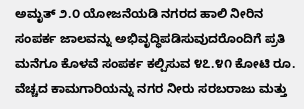ಅಮೃತ್ ೨.೦ ಯೋಜನೆಯಡಿ ನಗರದ ಹಾಲಿ ನೀರಿನ ಸಂಪರ್ಕ ಜಾಲವನ್ನು ಅಭಿವೃದ್ಧಿಪಡಿಸುವುದರೊಂದಿಗೆ ಪ್ರತಿ ಮನೆಗೂ ಕೊಳವೆ ಸಂಪರ್ಕ ಕಲ್ಪಿಸುವ ೪೭.೪೧ ಕೋಟಿ ರೂ. ವೆಚ್ಚದ ಕಾಮಗಾರಿಯನ್ನು ನಗರ ನೀರು ಸರಬರಾಜು ಮತ್ತು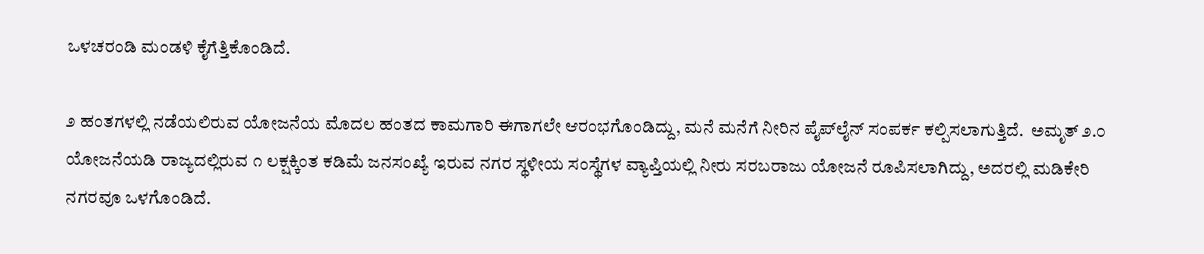ಒಳಚರಂಡಿ ಮಂಡಳಿ ಕೈಗೆತ್ತಿಕೊಂಡಿದೆ.

೨ ಹಂತಗಳಲ್ಲಿ ನಡೆಯಲಿರುವ ಯೋಜನೆಯ ಮೊದಲ ಹಂತದ ಕಾಮಗಾರಿ ಈಗಾಗಲೇ ಆರಂಭಗೊಂಡಿದ್ದು, ಮನೆ ಮನೆಗೆ ನೀರಿನ ಪೈಪ್‌ಲೈನ್ ಸಂಪರ್ಕ ಕಲ್ಪಿಸಲಾಗುತ್ತಿದೆ.  ಅಮೃತ್ ೨.೦ ಯೋಜನೆಯಡಿ ರಾಜ್ಯದಲ್ಲಿರುವ ೧ ಲಕ್ಷಕ್ಕಿಂತ ಕಡಿಮೆ ಜನಸಂಖ್ಯೆ ಇರುವ ನಗರ ಸ್ಥಳೀಯ ಸಂಸ್ಥೆಗಳ ವ್ಯಾಪ್ತಿಯಲ್ಲಿ ನೀರು ಸರಬರಾಜು ಯೋಜನೆ ರೂಪಿಸಲಾಗಿದ್ದು, ಅದರಲ್ಲಿ ಮಡಿಕೇರಿ ನಗರವೂ ಒಳಗೊಂಡಿದೆ.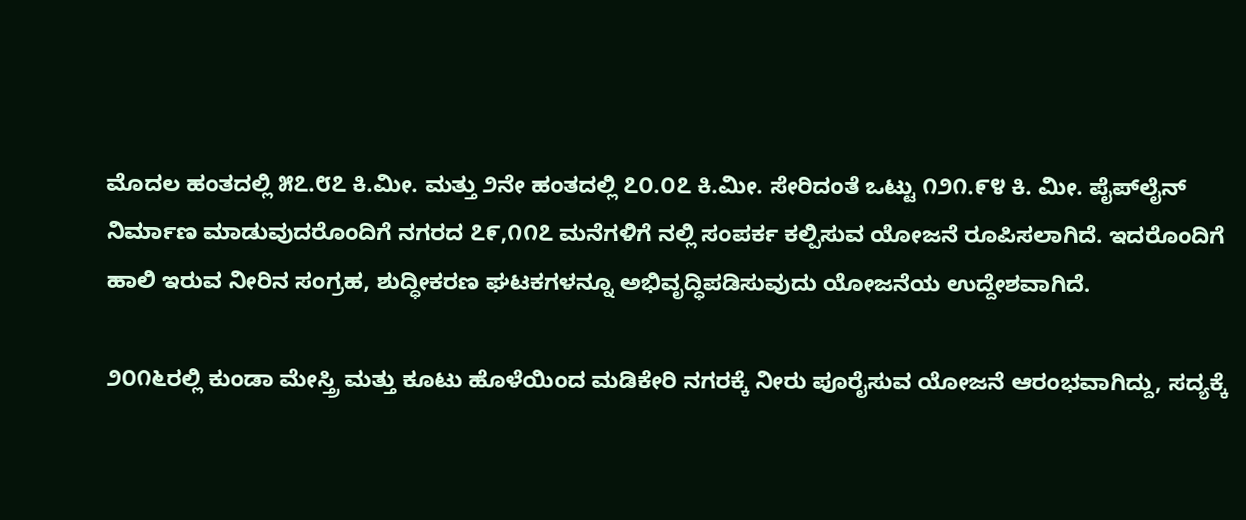ಮೊದಲ ಹಂತದಲ್ಲಿ ೫೭.೮೭ ಕಿ.ಮೀ. ಮತ್ತು ೨ನೇ ಹಂತದಲ್ಲಿ ೭೦.೦೭ ಕಿ.ಮೀ. ಸೇರಿದಂತೆ ಒಟ್ಟು ೧೨೧.೯೪ ಕಿ. ಮೀ. ಪೈಪ್‌ಲೈನ್ ನಿರ್ಮಾಣ ಮಾಡುವುದರೊಂದಿಗೆ ನಗರದ ೭೯,೧೧೭ ಮನೆಗಳಿಗೆ ನಲ್ಲಿ ಸಂಪರ್ಕ ಕಲ್ಪಿಸುವ ಯೋಜನೆ ರೂಪಿಸಲಾಗಿದೆ. ಇದರೊಂದಿಗೆ ಹಾಲಿ ಇರುವ ನೀರಿನ ಸಂಗ್ರಹ, ಶುದ್ಧೀಕರಣ ಘಟಕಗಳನ್ನೂ ಅಭಿವೃದ್ಧಿಪಡಿಸುವುದು ಯೋಜನೆಯ ಉದ್ದೇಶವಾಗಿದೆ.

೨೦೧೬ರಲ್ಲಿ ಕುಂಡಾ ಮೇಸ್ತ್ರಿ ಮತ್ತು ಕೂಟು ಹೊಳೆಯಿಂದ ಮಡಿಕೇರಿ ನಗರಕ್ಕೆ ನೀರು ಪೂರೈಸುವ ಯೋಜನೆ ಆರಂಭವಾಗಿದ್ದು, ಸದ್ಯಕ್ಕೆ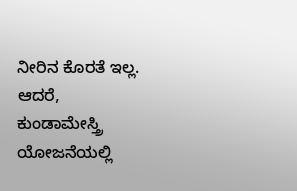ನೀರಿನ ಕೊರತೆ ಇಲ್ಲ. ಆದರೆ, ಕುಂಡಾಮೇಸ್ತ್ರಿ ಯೋಜನೆಯಲ್ಲಿ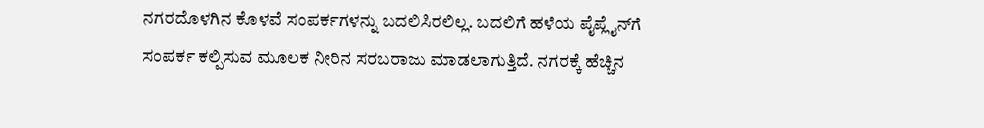ನಗರದೊಳಗಿನ ಕೊಳವೆ ಸಂಪರ್ಕಗಳನ್ನು ಬದಲಿಸಿರಲಿಲ್ಲ. ಬದಲಿಗೆ ಹಳೆಯ ಪೈಪ್ಲೈನ್‌ಗೆ ಸಂಪರ್ಕ ಕಲ್ಪಿಸುವ ಮೂಲಕ ನೀರಿನ ಸರಬರಾಜು ಮಾಡಲಾಗುತ್ತಿದೆ. ನಗರಕ್ಕೆ ಹೆಚ್ಚಿನ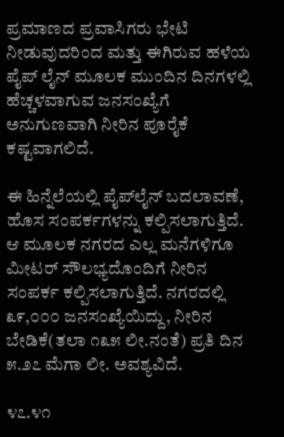ಪ್ರಮಾಣದ ಪ್ರವಾಸಿಗರು ಭೇಟಿ ನೀಡುವುದರಿಂದ ಮತ್ತು ಈಗಿರುವ ಹಳೆಯ ಪೈಪ್ ಲೈನ್ ಮೂಲಕ ಮುಂದಿನ ದಿನಗಳಲ್ಲಿ ಹೆಚ್ಚಳವಾಗುವ ಜನಸಂಖ್ಯೆಗೆ ಅನುಗುಣವಾಗಿ ನೀರಿನ ಪೂರೈಕೆ ಕಷ್ಟವಾಗಲಿದೆ.

ಈ ಹಿನ್ನೆಲೆಯಲ್ಲಿ ಪೈಪ್‌ಲೈನ್ ಬದಲಾವಣೆ, ಹೊಸ ಸಂಪರ್ಕಗಳನ್ನು ಕಲ್ಪಿಸಲಾಗುತ್ತಿದೆ. ಆ ಮೂಲಕ ನಗರದ ಎಲ್ಲ ಮನೆಗಳಿಗೂ ಮೀಟರ್ ಸೌಲಭ್ಯದೊಂದಿಗೆ ನೀರಿನ ಸಂಪರ್ಕ ಕಲ್ಪಿಸಲಾಗುತ್ತಿದೆ. ನಗರದಲ್ಲಿ ೩೯,೦೦೦ ಜನಸಂಖ್ಯೆಯಿದ್ದು, ನೀರಿನ ಬೇಡಿಕೆ(ತಲಾ ೧೩೫ ಲೀ.ನಂತೆ) ಪ್ರತಿ ದಿನ ೫.೨೭ ಮೆಗಾ ಲೀ. ಅವಶ್ಯವಿದೆ.

೪೭.೪೧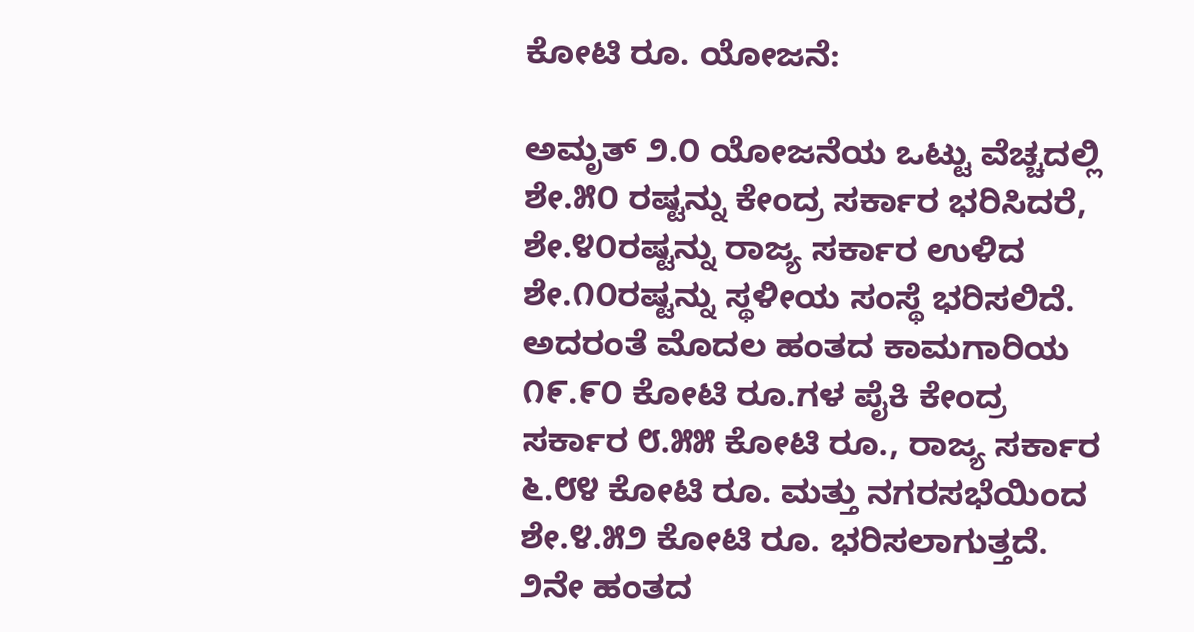ಕೋಟಿ ರೂ. ಯೋಜನೆ:

ಅಮೃತ್ ೨.೦ ಯೋಜನೆಯ ಒಟ್ಟು ವೆಚ್ಚದಲ್ಲಿ ಶೇ.೫೦ ರಷ್ಟನ್ನು ಕೇಂದ್ರ ಸರ್ಕಾರ ಭರಿಸಿದರೆ, ಶೇ.೪೦ರಷ್ಟನ್ನು ರಾಜ್ಯ ಸರ್ಕಾರ ಉಳಿದ ಶೇ.೧೦ರಷ್ಟನ್ನು ಸ್ಥಳೀಯ ಸಂಸ್ಥೆ ಭರಿಸಲಿದೆ. ಅದರಂತೆ ಮೊದಲ ಹಂತದ ಕಾಮಗಾರಿಯ ೧೯.೯೦ ಕೋಟಿ ರೂ.ಗಳ ಪೈಕಿ ಕೇಂದ್ರ ಸರ್ಕಾರ ೮.೫೫ ಕೋಟಿ ರೂ., ರಾಜ್ಯ ಸರ್ಕಾರ ೬.೮೪ ಕೋಟಿ ರೂ. ಮತ್ತು ನಗರಸಭೆಯಿಂದ ಶೇ.೪.೫೨ ಕೋಟಿ ರೂ. ಭರಿಸಲಾಗುತ್ತದೆ. ೨ನೇ ಹಂತದ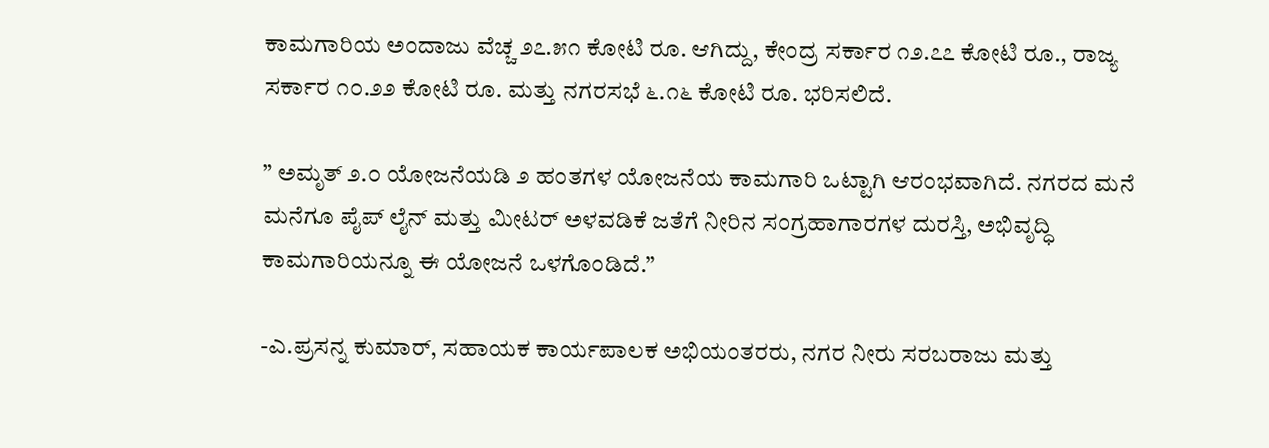ಕಾಮಗಾರಿಯ ಅಂದಾಜು ವೆಚ್ಚ ೨೭.೫೧ ಕೋಟಿ ರೂ. ಆಗಿದ್ದು, ಕೇಂದ್ರ ಸರ್ಕಾರ ೧೨.೭೭ ಕೋಟಿ ರೂ., ರಾಜ್ಯ ಸರ್ಕಾರ ೧೦.೨೨ ಕೋಟಿ ರೂ. ಮತ್ತು ನಗರಸಭೆ ೬.೧೬ ಕೋಟಿ ರೂ. ಭರಿಸಲಿದೆ.

” ಅಮೃತ್ ೨.೦ ಯೋಜನೆಯಡಿ ೨ ಹಂತಗಳ ಯೋಜನೆಯ ಕಾಮಗಾರಿ ಒಟ್ಟಾಗಿ ಆರಂಭವಾಗಿದೆ. ನಗರದ ಮನೆ ಮನೆಗೂ ಪೈಪ್ ಲೈನ್ ಮತ್ತು ಮೀಟರ್ ಅಳವಡಿಕೆ ಜತೆಗೆ ನೀರಿನ ಸಂಗ್ರಹಾಗಾರಗಳ ದುರಸ್ತಿ, ಅಭಿವೃದ್ಧಿ ಕಾಮಗಾರಿಯನ್ನೂ ಈ ಯೋಜನೆ ಒಳಗೊಂಡಿದೆ.”

-ಎ.ಪ್ರಸನ್ನ ಕುಮಾರ್, ಸಹಾಯಕ ಕಾರ್ಯಪಾಲಕ ಅಭಿಯಂತರರು, ನಗರ ನೀರು ಸರಬರಾಜು ಮತ್ತು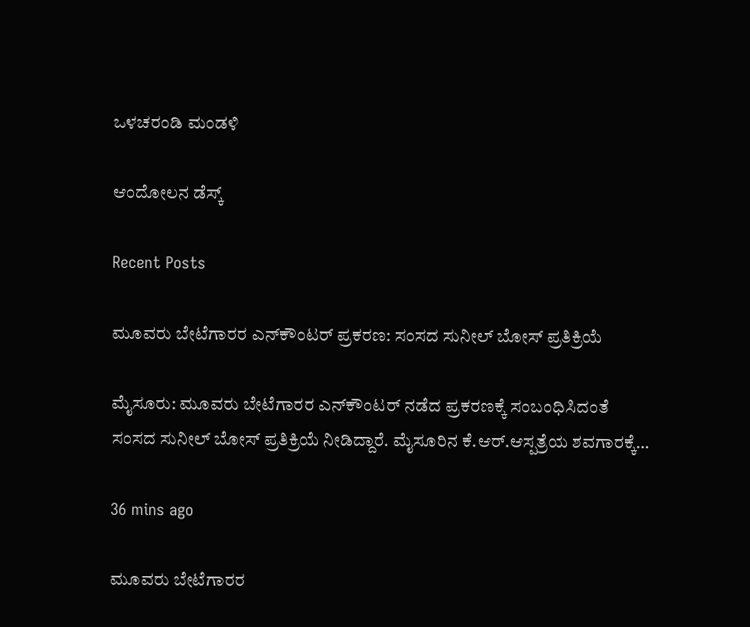ಒಳಚರಂಡಿ ಮಂಡಳಿ

ಆಂದೋಲನ ಡೆಸ್ಕ್

Recent Posts

ಮೂವರು ಬೇಟೆಗಾರರ ಎನ್‌ಕೌಂಟರ್‌ ಪ್ರಕರಣ: ಸಂಸದ ಸುನೀಲ್‌ ಬೋಸ್‌ ಪ್ರತಿಕ್ರಿಯೆ

ಮೈಸೂರು: ಮೂವರು ಬೇಟೆಗಾರರ ಎನ್‌ಕೌಂಟರ್‌ ನಡೆದ ಪ್ರಕರಣಕ್ಕೆ ಸಂಬಂಧಿಸಿದಂತೆ ಸಂಸದ ಸುನೀಲ್‌ ಬೋಸ್‌ ಪ್ರತಿಕ್ರಿಯೆ ನೀಡಿದ್ದಾರೆ. ಮೈಸೂರಿನ ಕೆ.ಆರ್.ಆಸ್ಪತ್ರೆಯ ಶವಗಾರಕ್ಕೆ…

36 mins ago

ಮೂವರು ಬೇಟೆಗಾರರ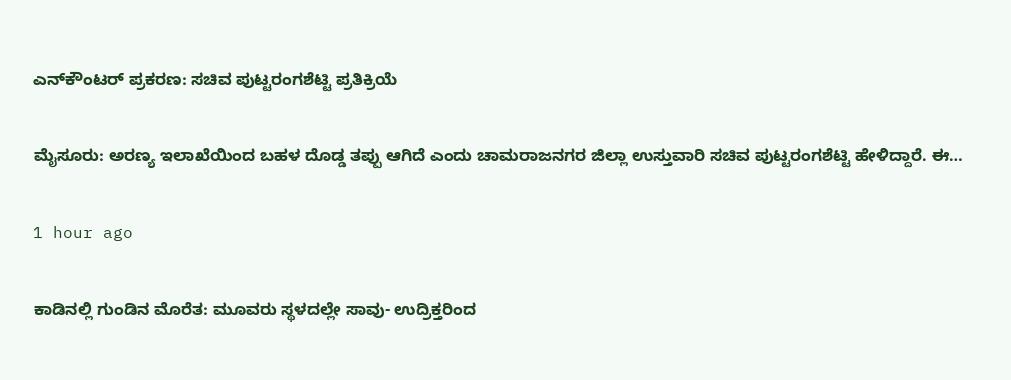ಎನ್‌ಕೌಂಟರ್‌ ಪ್ರಕರಣ: ಸಚಿವ ಪುಟ್ಟರಂಗಶೆಟ್ಟಿ ಪ್ರತಿಕ್ರಿಯೆ

ಮೈಸೂರು: ಅರಣ್ಯ ಇಲಾಖೆಯಿಂದ ಬಹಳ ದೊಡ್ಡ ತಪ್ಪು ಆಗಿದೆ ಎಂದು ಚಾಮರಾಜನಗರ ಜಿಲ್ಲಾ ಉಸ್ತುವಾರಿ ಸಚಿವ ಪುಟ್ಟರಂಗಶೆಟ್ಟಿ ಹೇಳಿದ್ದಾರೆ. ಈ…

1 hour ago

ಕಾಡಿನಲ್ಲಿ ಗುಂಡಿನ ಮೊರೆತ: ಮೂವರು ಸ್ಥಳದಲ್ಲೇ ಸಾವು- ಉದ್ರಿಕ್ತರಿಂದ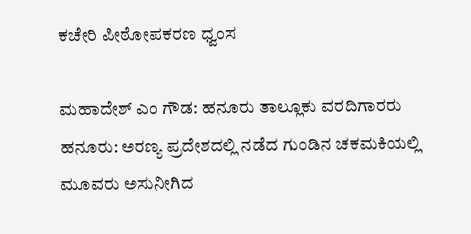ಕಚೇರಿ ಪೀಠೋಪಕರಣ ಧ್ವಂಸ

ಮಹಾದೇಶ್‌ ಎಂ ಗೌಡ: ಹನೂರು ತಾಲ್ಲೂಕು ವರದಿಗಾರರು ಹನೂರು: ಅರಣ್ಯ ಪ್ರದೇಶದಲ್ಲಿ ನಡೆದ ಗುಂಡಿನ ಚಕಮಕಿಯಲ್ಲಿ ಮೂವರು ಅಸುನೀಗಿದ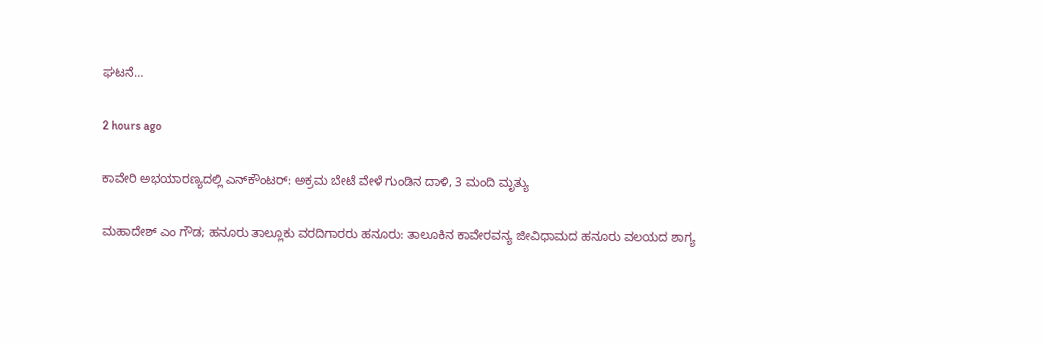ಘಟನೆ…

2 hours ago

ಕಾವೇರಿ ಅಭಯಾರಣ್ಯದಲ್ಲಿ ಎನ್‌ಕೌಂಟರ್: ಅಕ್ರಮ ಬೇಟೆ ವೇಳೆ ಗುಂಡಿನ ದಾಳಿ, 3 ಮಂದಿ ಮೃತ್ಯು

ಮಹಾದೇಶ್‌ ಎಂ ಗೌಡ; ಹನೂರು ತಾಲ್ಲೂಕು ವರದಿಗಾರರು ಹನೂರು: ತಾಲೂಕಿನ ಕಾವೇರವನ್ಯ ಜೀವಿಧಾಮದ ಹನೂರು ವಲಯದ ಶಾಗ್ಯ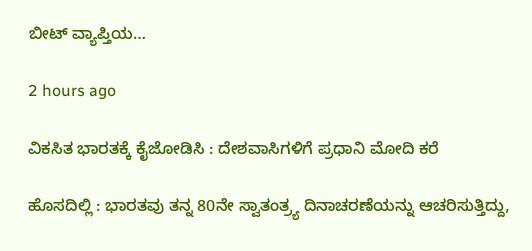ಬೀಟ್ ವ್ಯಾಪ್ತಿಯ…

2 hours ago

ವಿಕಸಿತ ಭಾರತಕ್ಕೆ ಕೈಜೋಡಿಸಿ : ದೇಶವಾಸಿಗಳಿಗೆ ಪ್ರಧಾನಿ ಮೋದಿ ಕರೆ

ಹೊಸದಿಲ್ಲಿ : ಭಾರತವು ತನ್ನ 80ನೇ ಸ್ವಾತಂತ್ರ್ಯ ದಿನಾಚರಣೆಯನ್ನು ಆಚರಿಸುತ್ತಿದ್ದು,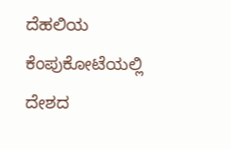ದೆಹಲಿಯ ಕೆಂಪುಕೋಟೆಯಲ್ಲಿ ದೇಶದ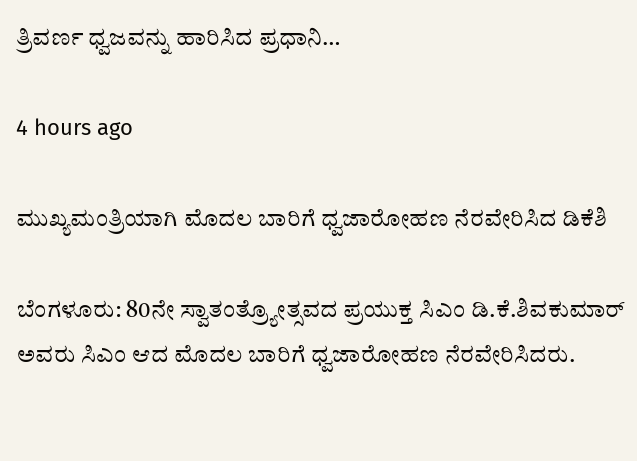ತ್ರಿವರ್ಣ ಧ್ವಜವನ್ನು ಹಾರಿಸಿದ ಪ್ರಧಾನಿ…

4 hours ago

ಮುಖ್ಯಮಂತ್ರಿಯಾಗಿ ಮೊದಲ ಬಾರಿಗೆ ಧ್ವಜಾರೋಹಣ ನೆರವೇರಿಸಿದ ಡಿಕೆಶಿ

ಬೆಂಗಳೂರು: 80ನೇ ಸ್ವಾತಂತ್ರ್ಯೋತ್ಸವದ ಪ್ರಯುಕ್ತ ಸಿಎಂ ಡಿ.ಕೆ.ಶಿವಕುಮಾರ್‌ ಅವರು ಸಿಎಂ ಆದ ಮೊದಲ ಬಾರಿಗೆ ಧ್ವಜಾರೋಹಣ ನೆರವೇರಿಸಿದರು.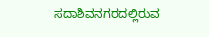ಸದಾಶಿವನಗರದಲ್ಲಿರುವ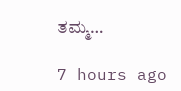ತಮ್ಮ…

7 hours ago